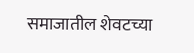समाजातील शेवटच्या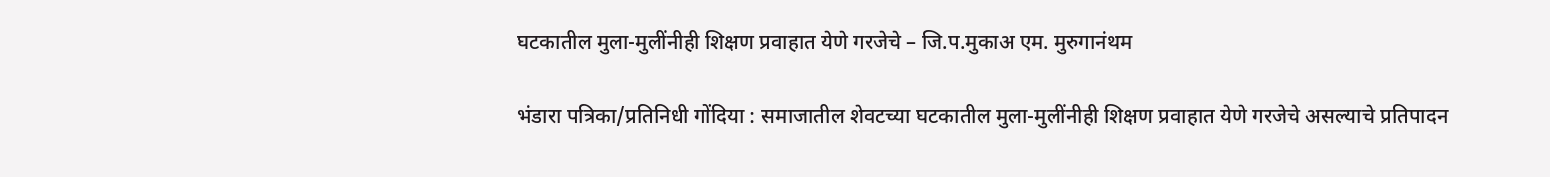घटकातील मुला-मुलींनीही शिक्षण प्रवाहात येणे गरजेचे – जि.प.मुकाअ एम. मुरुगानंथम

भंडारा पत्रिका/प्रतिनिधी गोंदिया : समाजातील शेवटच्या घटकातील मुला-मुलींनीही शिक्षण प्रवाहात येणे गरजेचे असल्याचे प्रतिपादन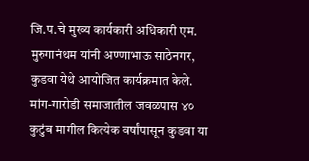जि.प.चे मुख्य कार्यकारी अधिकारी एम. मुरुगानंथम यांनी अण्णाभाऊ साठेनगर, कुडवा येथे आयोजित कार्यक्रमात केले. मांग-गारोडी समाजातील जवळपास ४० कुटुंब मागील कित्येक वर्षांपासून कुडवा या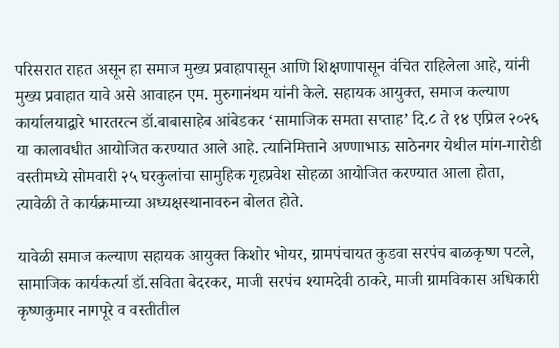परिसरात राहत असून हा समाज मुख्य प्रवाहापासून आणि शिक्षणापासून वंचित राहिलेला आहे, यांनी मुख्य प्रवाहात यावे असे आवाहन एम. मुरुगानंथम यांनी केले. सहायक आयुक्त, समाज कल्याण कार्यालयाद्वारे भारतरत्न डॉ.बाबासाहेब आंबेडकर ‘सामाजिक समता सप्ताह’ दि.८ ते १४ एप्रिल २०२६ या कालावधीत आयोजित करण्यात आले आहे. त्यानिमित्ताने अण्णाभाऊ साठेनगर येथील मांग-गारोडी वस्तीमध्ये सोमवारी २५ घरकुलांचा सामुहिक गृहप्रवेश सोहळा आयोजित करण्यात आला होता, त्यावेळी ते कार्यक्रमाच्या अध्यक्षस्थानावरुन बोलत होते.

यावेळी समाज कल्याण सहायक आयुक्त किशोर भोयर, ग्रामपंचायत कुडवा सरपंच बाळकृष्ण पटले, सामाजिक कार्यकर्त्या डॉ.सविता बेदरकर, माजी सरपंच श्यामदेवी ठाकरे, माजी ग्रामविकास अधिकारी कृष्णकुमार नागपूरे व वस्तीतील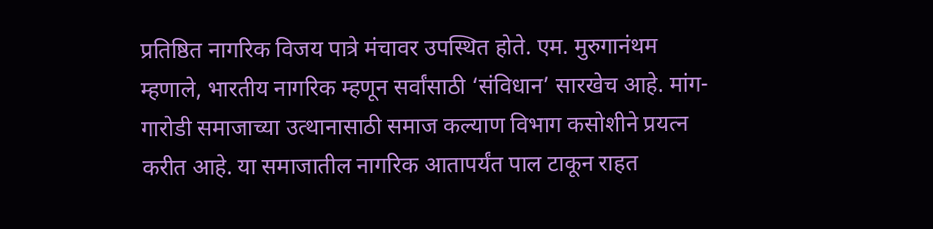प्रतिष्ठित नागरिक विजय पात्रे मंचावर उपस्थित होते. एम. मुरुगानंथम म्हणाले, भारतीय नागरिक म्हणून सर्वांसाठी ‘संविधान’ सारखेच आहे. मांग-गारोडी समाजाच्या उत्थानासाठी समाज कल्याण विभाग कसोशीने प्रयत्न करीत आहे. या समाजातील नागरिक आतापर्यंत पाल टाकून राहत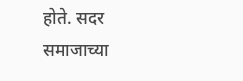होते. सदर समाजाच्या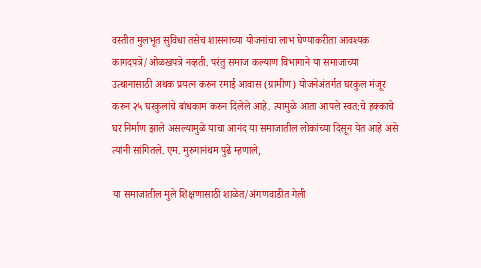वस्तीत मुलभूत सुविधा तसेच शासनाच्या योजनांचा लाभ घेण्याकरीता आवश्यक कागदपत्रे/ओळखपत्रे नव्हती. परंतु समाज कल्याण विभागाने या समाजाच्या उत्थानासाठी अथक प्रयत्न करुन रमाई आवास (ग्रामीण) योजनेअंतर्गत घरकुल मंजूर करुन २५ घरकुलांचे बांधकाम करुन दिलेले आहे. त्यामुळे आता आपले स्वत:चे हक्काचे घर निर्माण झाले असल्यामुळे याचा आनंद या समाजातील लोकांच्या दिसून येत आहे असे त्यांनी सांगितले. एम. मुरुगानंथम पुढे म्हणाले,

या समाजातील मुले शिक्षणासाठी शाळेत/अंगणवाडीत गेली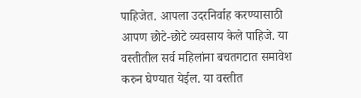पाहिजेत. आपला उदरनिर्वाह करण्यासाठी आपण छोटे-छोटे व्यवसाय केले पाहिजे. या वस्तीतील सर्व महिलांना बचतगटात समावेश करुन घेण्यात येईल. या वस्तीत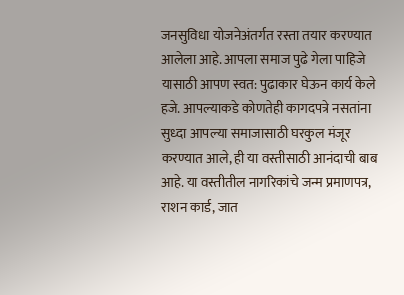जनसुविधा योजनेअंतर्गत रस्ता तयार करण्यात आलेला आहे. आपला समाज पुढे गेला पाहिजे यासाठी आपण स्वत: पुढाकार घेऊन कार्य केले हजे. आपल्याकडे कोणतेही कागदपत्रे नसतांना सुध्दा आपल्या समाजासाठी घरकुल मंजूर करण्यात आले, ही या वस्तीसाठी आनंदाची बाब आहे. या वस्तीतील नागरिकांचे जन्म प्रमाणपत्र, राशन कार्ड, जात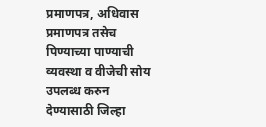प्रमाणपत्र, अधिवास प्रमाणपत्र तसेच पिण्याच्या पाण्याची व्यवस्था व वीजेची सोय उपलब्ध करुन देण्यासाठी जिल्हा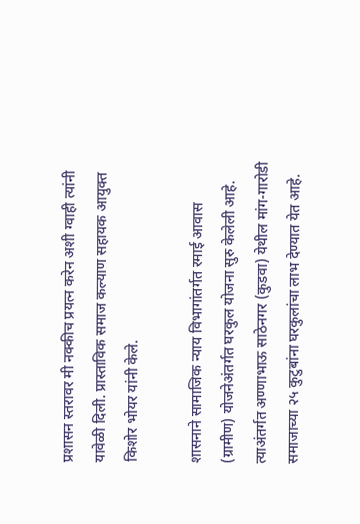प्रशासन स्तरावर मी नक्कीच प्रयत्न करेन अशी ग्वाही त्यांनी यावेळी दिली. प्रास्ताविक समाज कल्याण सहायक आयुक्त किशोर भोयर यांनी केले.

शासनाने सामाजिक न्याय विभागांतर्गत रमाई आवास (ग्रामीण) योजनेअंतर्गत घरकुल योजना सुरु केलेली आहे. त्याअंतर्गत अण्णाभाऊ साठेनगर (कुडवा) येथील मांग-गारोडी समाजाच्या २५ कुटुबांना घरकुलांचा लाभ देण्यात येत आहे.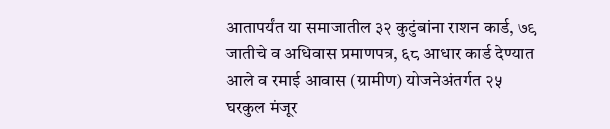आतापर्यंत या समाजातील ३२ कुटुंबांना राशन कार्ड, ७९ जातीचे व अधिवास प्रमाणपत्र, ६८ आधार कार्ड देण्यात आले व रमाई आवास (ग्रामीण) योजनेअंतर्गत २५ घरकुल मंजूर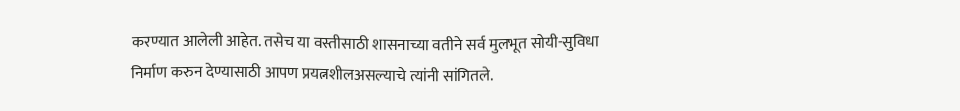करण्यात आलेली आहेत. तसेच या वस्तीसाठी शासनाच्या वतीने सर्व मुलभूत सोयी-सुविधा निर्माण करुन देण्यासाठी आपण प्रयत्नशीलअसल्याचे त्यांनी सांगितले.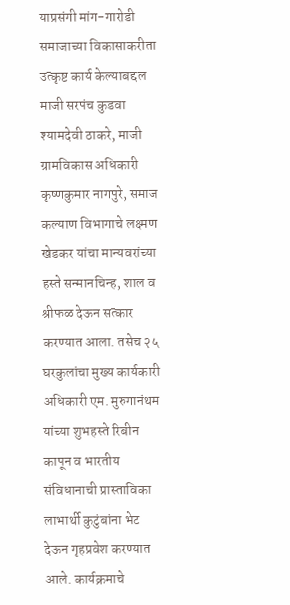याप्रसंगी मांग-गारोडी समाजाच्या विकासाकरीता उत्कृष्ट कार्य केल्याबद्दल माजी सरपंच कुडवा श्यामदेवी ठाकरे, माजी ग्रामविकास अधिकारी कृष्णकुमार नागपुरे, समाज कल्याण विभागाचे लक्ष्मण खेडकर यांचा मान्यवरांच्या हस्ते सन्मानचिन्ह, शाल व श्रीफळ देऊन सत्कार करण्यात आला. तसेच २५ घरकुलांचा मुख्य कार्यकारी अधिकारी एम. मुरुगानंथम यांच्या शुभहस्ते रिबीन कापून व भारतीय संविधानाची प्रास्ताविका लाभार्थी कुटुंबांना भेट देऊन गृहप्रवेश करण्यात आले. कार्यक्रमाचे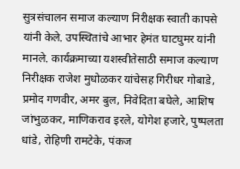सुत्रसंचालन समाज कल्याण निरीक्षक स्वाती कापसे यांनी केले. उपस्थितांचे आभार हेमंत घाटघुमर यांनी मानले. कार्यक्रमाच्या यशस्वीतेसाठी समाज कल्याण निरीक्षक राजेश मुधोळकर यांचेसह गिरीधर गोबाडे, प्रमोद गणवीर, अमर बुल, निवेदिता बघेले, आशिष जांभुळकर, माणिकराव इरले, योगेश हजारे, पुष्पलता धांडे, रोहिणी रामटेके, पंकज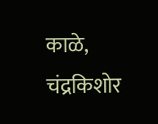काळे, चंद्रकिशोर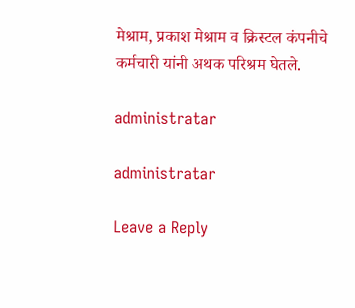मेश्राम, प्रकाश मेश्राम व क्रिस्टल कंपनीचे कर्मचारी यांनी अथक परिश्रम घेतले.

administratar

administratar

Leave a Reply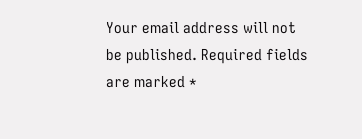Your email address will not be published. Required fields are marked *